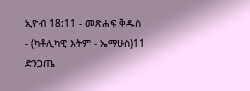ኢዮብ 18:11 - መጽሐፍ ቅዱስ - (ካቶሊካዊ እትም - ኤማሁስ)11 ድንጋጤ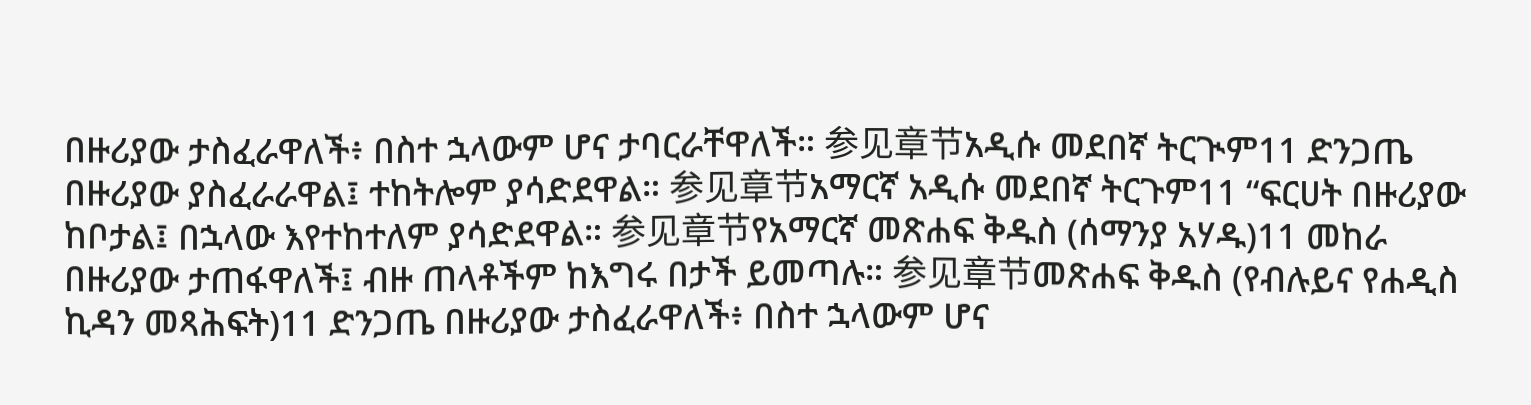በዙሪያው ታስፈራዋለች፥ በስተ ኋላውም ሆና ታባርራቸዋለች። 参见章节አዲሱ መደበኛ ትርጒም11 ድንጋጤ በዙሪያው ያስፈራራዋል፤ ተከትሎም ያሳድደዋል። 参见章节አማርኛ አዲሱ መደበኛ ትርጉም11 “ፍርሀት በዙሪያው ከቦታል፤ በኋላው እየተከተለም ያሳድደዋል። 参见章节የአማርኛ መጽሐፍ ቅዱስ (ሰማንያ አሃዱ)11 መከራ በዙሪያው ታጠፋዋለች፤ ብዙ ጠላቶችም ከእግሩ በታች ይመጣሉ። 参见章节መጽሐፍ ቅዱስ (የብሉይና የሐዲስ ኪዳን መጻሕፍት)11 ድንጋጤ በዙሪያው ታስፈራዋለች፥ በስተ ኋላውም ሆና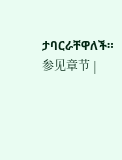ታባርራቸዋለች። 参见章节 |